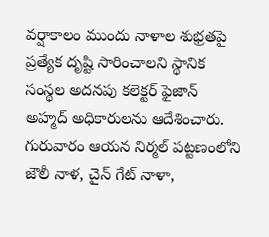వర్షాకాలం ముందు నాళాల శుభ్రతపై ప్రత్యేక దృష్టి సారించాలని స్థానిక సంస్థల అదనపు కలెక్టర్ ఫైజాన్ అహ్మద్ అధికారులను ఆదేశించారు. గురువారం ఆయన నిర్మల్ పట్టణంలోని జౌలీ నాళ, చైన్ గేట్ నాళా,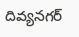దివ్యనగర్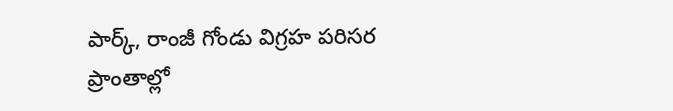పార్క్, రాంజీ గోండు విగ్రహ పరిసర ప్రాంతాల్లో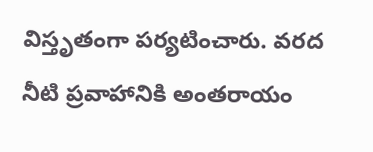విస్తృతంగా పర్యటించారు. వరద నీటి ప్రవాహానికి అంతరాయం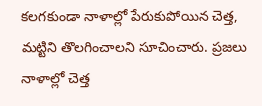కలగకుండా నాళాల్లో పేరుకుపోయిన చెత్త, మట్టిని తొలగించాలని సూచించారు. ప్రజలు నాళాల్లో చెత్త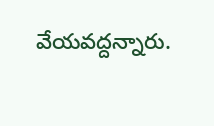వేయవద్దన్నారు.